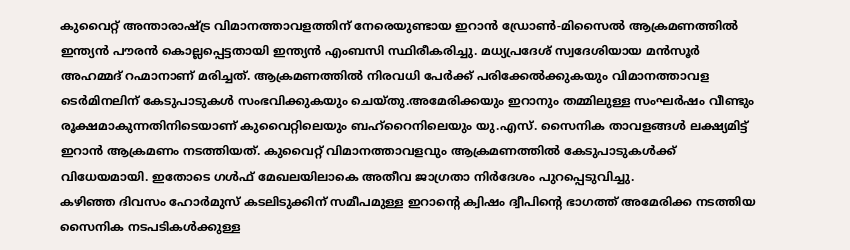കുവൈറ്റ് അന്താരാഷ്ട്ര വിമാനത്താവളത്തിന് നേരെയുണ്ടായ ഇറാൻ ഡ്രോൺ-മിസൈൽ ആക്രമണത്തിൽ ഇന്ത്യൻ പൗരൻ കൊല്ലപ്പെട്ടതായി ഇന്ത്യൻ എംബസി സ്ഥിരീകരിച്ചു. മധ്യപ്രദേശ് സ്വദേശിയായ മൻസൂർ അഹമ്മദ് റഹ്മാനാണ് മരിച്ചത്. ആക്രമണത്തിൽ നിരവധി പേർക്ക് പരിക്കേൽക്കുകയും വിമാനത്താവള ടെർമിനലിന് കേടുപാടുകൾ സംഭവിക്കുകയും ചെയ്തു.അമേരിക്കയും ഇറാനും തമ്മിലുള്ള സംഘർഷം വീണ്ടും രൂക്ഷമാകുന്നതിനിടെയാണ് കുവൈറ്റിലെയും ബഹ്റൈനിലെയും യു.എസ്. സൈനിക താവളങ്ങൾ ലക്ഷ്യമിട്ട് ഇറാൻ ആക്രമണം നടത്തിയത്. കുവൈറ്റ് വിമാനത്താവളവും ആക്രമണത്തിൽ കേടുപാടുകൾക്ക് വിധേയമായി. ഇതോടെ ഗൾഫ് മേഖലയിലാകെ അതീവ ജാഗ്രതാ നിർദേശം പുറപ്പെടുവിച്ചു.
കഴിഞ്ഞ ദിവസം ഹോർമുസ് കടലിടുക്കിന് സമീപമുള്ള ഇറാന്റെ ക്വിഷം ദ്വീപിന്റെ ഭാഗത്ത് അമേരിക്ക നടത്തിയ സൈനിക നടപടികൾക്കുള്ള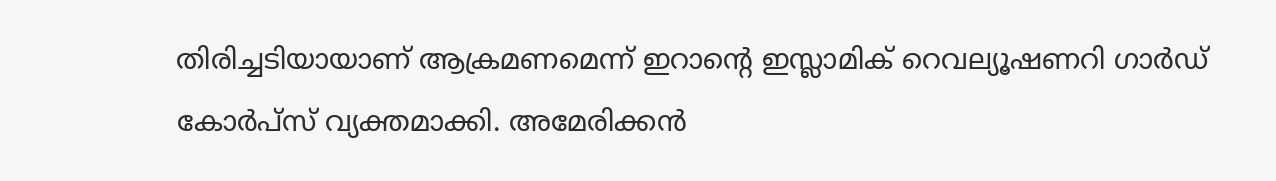തിരിച്ചടിയായാണ് ആക്രമണമെന്ന് ഇറാന്റെ ഇസ്ലാമിക് റെവല്യൂഷണറി ഗാർഡ് കോർപ്സ് വ്യക്തമാക്കി. അമേരിക്കൻ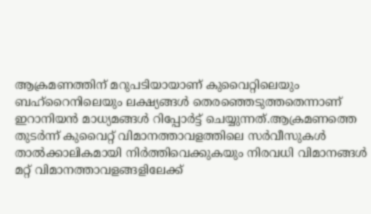ആക്രമണത്തിന് മറുപടിയായാണ് കുവൈറ്റിലെയും ബഹ്റൈനിലെയും ലക്ഷ്യങ്ങൾ തെരഞ്ഞെടുത്തതെന്നാണ് ഇറാനിയൻ മാധ്യമങ്ങൾ റിപ്പോർട്ട് ചെയ്യുന്നത്.ആക്രമണത്തെ തുടർന്ന് കുവൈറ്റ് വിമാനത്താവളത്തിലെ സർവീസുകൾ താൽക്കാലികമായി നിർത്തിവെക്കുകയും നിരവധി വിമാനങ്ങൾ മറ്റ് വിമാനത്താവളങ്ങളിലേക്ക്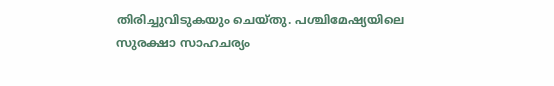തിരിച്ചുവിടുകയും ചെയ്തു. പശ്ചിമേഷ്യയിലെ സുരക്ഷാ സാഹചര്യം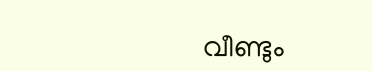വീണ്ടും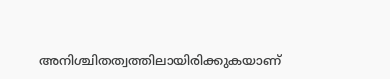അനിശ്ചിതത്വത്തിലായിരിക്കുകയാണ്